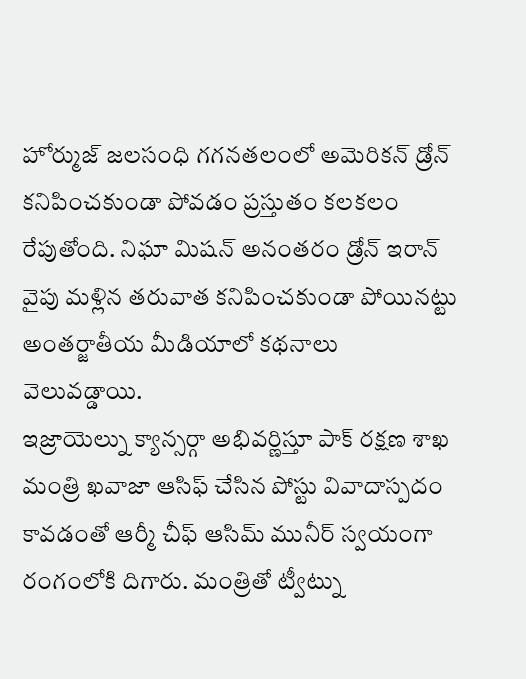హోర్ముజ్ జలసంధి గగనతలంలో అమెరికన్ డ్రోన్ కనిపించకుండా పోవడం ప్రస్తుతం కలకలం రేపుతోంది. నిఘా మిషన్ అనంతరం డ్రోన్ ఇరాన్ వైపు మళ్లిన తరువాత కనిపించకుండా పోయినట్టు అంతర్జాతీయ మీడియాలో కథనాలు వెలువడ్డాయి.
ఇజ్రాయెల్ను క్యాన్సర్గా అభివర్ణిస్తూ పాక్ రక్షణ శాఖ మంత్రి ఖవాజా ఆసిఫ్ చేసిన పోస్టు వివాదాస్పదం కావడంతో ఆర్మీ చీఫ్ ఆసిమ్ మునీర్ స్వయంగా రంగంలోకి దిగారు. మంత్రితో ట్వీట్ను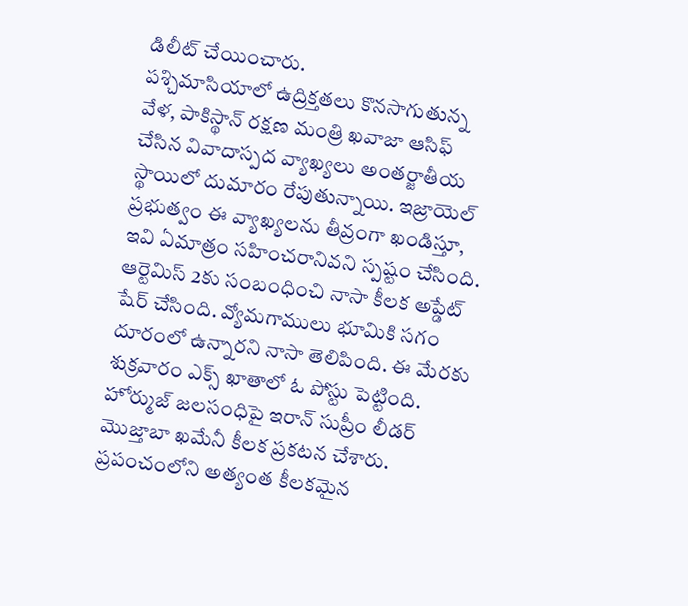డిలీట్ చేయించారు.
పశ్చిమాసియాలో ఉద్రిక్తతలు కొనసాగుతున్న వేళ, పాకిస్థాన్ రక్షణ మంత్రి ఖవాజా ఆసిఫ్ చేసిన వివాదాస్పద వ్యాఖ్యలు అంతర్జాతీయ స్థాయిలో దుమారం రేపుతున్నాయి. ఇజ్రాయెల్ ప్రభుత్వం ఈ వ్యాఖ్యలను తీవ్రంగా ఖండిస్తూ, ఇవి ఏమాత్రం సహించరానివని స్పష్టం చేసింది.
ఆర్టెమిస్ 2కు సంబంధించి నాసా కీలక అప్డేట్ షేర్ చేసింది. వ్యోమగాములు భూమికి సగం దూరంలో ఉన్నారని నాసా తెలిపింది. ఈ మేరకు శుక్రవారం ఎక్స్ ఖాతాలో ఓ పోస్టు పెట్టింది.
హోర్ముజ్ జలసంధిపై ఇరాన్ సుప్రీం లీడర్ మొజ్తాబా ఖమేనీ కీలక ప్రకటన చేశారు. ప్రపంచంలోని అత్యంత కీలకమైన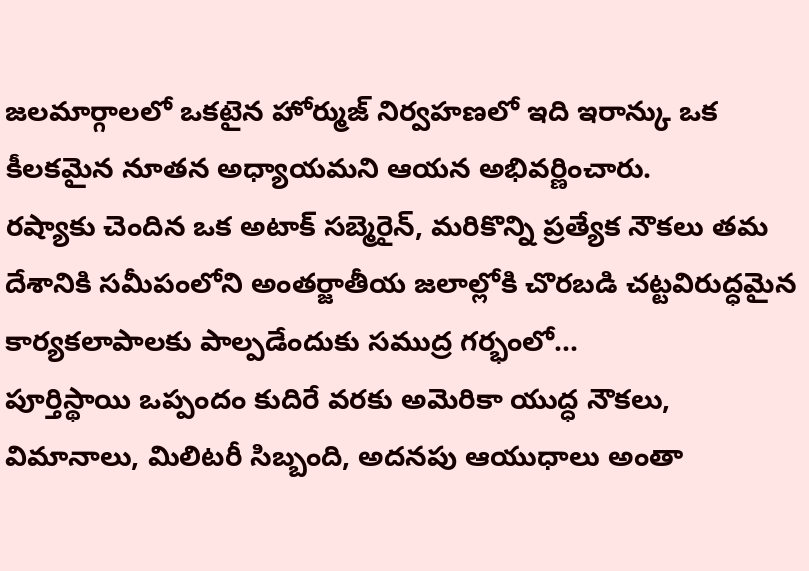జలమార్గాలలో ఒకటైన హోర్ముజ్ నిర్వహణలో ఇది ఇరాన్కు ఒక కీలకమైన నూతన అధ్యాయమని ఆయన అభివర్ణించారు.
రష్యాకు చెందిన ఒక అటాక్ సబ్మెరైన్, మరికొన్ని ప్రత్యేక నౌకలు తమ దేశానికి సమీపంలోని అంతర్జాతీయ జలాల్లోకి చొరబడి చట్టవిరుద్ధమైన కార్యకలాపాలకు పాల్పడేందుకు సముద్ర గర్భంలో...
పూర్తిస్థాయి ఒప్పందం కుదిరే వరకు అమెరికా యుద్ధ నౌకలు, విమానాలు, మిలిటరీ సిబ్బంది, అదనపు ఆయుధాలు అంతా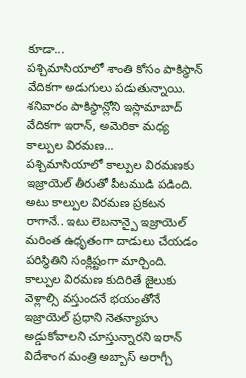కూడా...
పశ్చిమాసియాలో శాంతి కోసం పాకిస్థాన్ వేదికగా అడుగులు పడుతున్నాయి. శనివారం పాకిస్థాన్లోని ఇస్లామాబాద్ వేదికగా ఇరాన్, అమెరికా మధ్య కాల్పుల విరమణ...
పశ్చిమాసియాలో కాల్పుల విరమణకు ఇజ్రాయెల్ తీరుతో పీటముడి పడింది. అటు కాల్పుల విరమణ ప్రకటన రాగానే.. ఇటు లెబనాన్పై ఇజ్రాయెల్ మరింత ఉధృతంగా దాడులు చేయడం పరిస్థితిని సంక్లిష్టంగా మార్చింది.
కాల్పుల విరమణ కుదిరితే జైలుకు వెళ్లాల్సి వస్తుందనే భయంతోనే ఇజ్రాయెల్ ప్రధాని నెతన్యాహు అడ్డుకోవాలని చూస్తున్నారని ఇరాన్ విదేశాంగ మంత్రి అబ్బాస్ అరాగ్చీ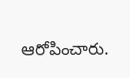ఆరోపించారు.